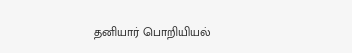தனியார் பொறியியல்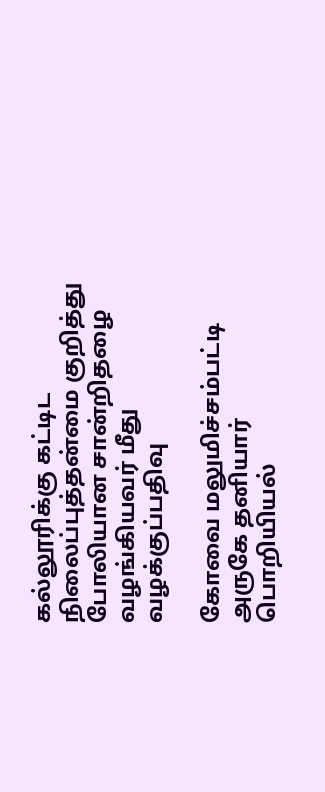கல்லூரிக்கு கட்டிட நிலைப்புத்தன்மை குறித்து போலியான சான்றிதழை வழங்கியவர் மீது வழக்குப்பதிவு

கோவை மலுமிச்சம்பட்டி அருகே தனியார் பொறியியல்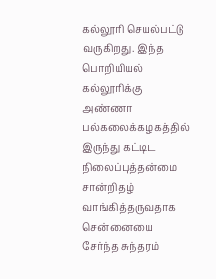கல்லூரி செயல்பட்டு வருகிறது. இந்த பொறியியல் கல்லூரிக்கு அண்ணா பல்கலைக்கழகத்தில் இருந்து கட்டிட நிலைப்புத்தன்மை சான்றிதழ் வாங்கித்தருவதாக சென்னையை சேர்ந்த சுந்தரம்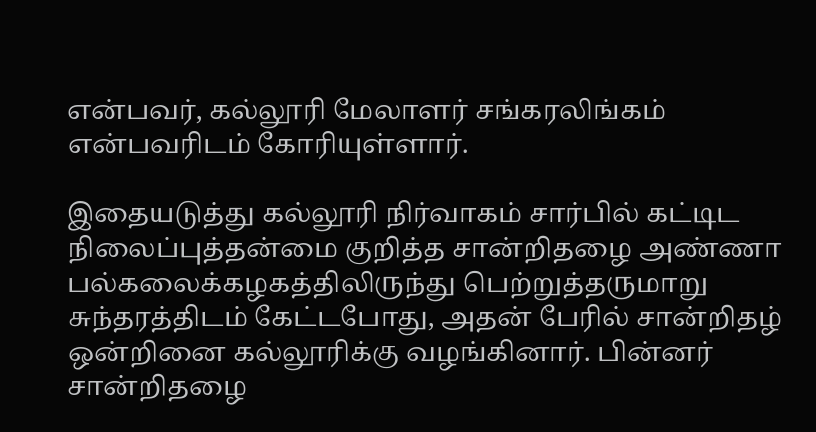என்பவர், கல்லூரி மேலாளர் சங்கரலிங்கம் என்பவரிடம் கோரியுள்ளார்.

இதையடுத்து கல்லூரி நிர்வாகம் சார்பில் கட்டிட நிலைப்புத்தன்மை குறித்த சான்றிதழை அண்ணா பல்கலைக்கழகத்திலிருந்து பெற்றுத்தருமாறு சுந்தரத்திடம் கேட்டபோது, அதன் பேரில் சான்றிதழ் ஒன்றினை கல்லூரிக்கு வழங்கினார். பின்னர் சான்றிதழை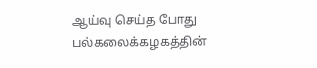ஆய்வு செய்த போது பல்கலைக்கழகத்தின்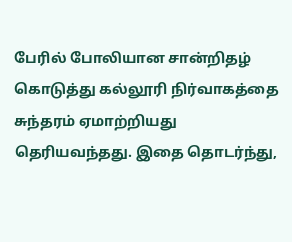பேரில் போலியான சான்றிதழ் கொடுத்து கல்லூரி நிர்வாகத்தை சுந்தரம் ஏமாற்றியது தெரியவந்தது. இதை தொடர்ந்து,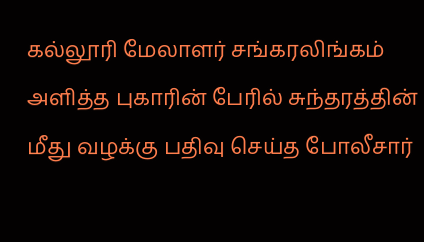கல்லூரி மேலாளர் சங்கரலிங்கம் அளித்த புகாரின் பேரில் சுந்தரத்தின் மீது வழக்கு பதிவு செய்த போலீசார்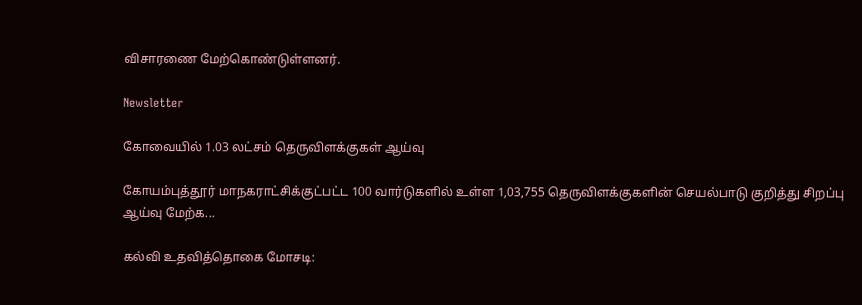விசாரணை மேற்கொண்டுள்ளனர்.

Newsletter

கோவையில் 1.03 லட்சம் தெருவிளக்குகள் ஆய்வு

கோயம்புத்தூர் மாநகராட்சிக்குட்பட்ட 100 வார்டுகளில் உள்ள 1,03,755 தெருவிளக்குகளின் செயல்பாடு குறித்து சிறப்பு ஆய்வு மேற்க...

கல்வி உதவித்தொகை மோசடி: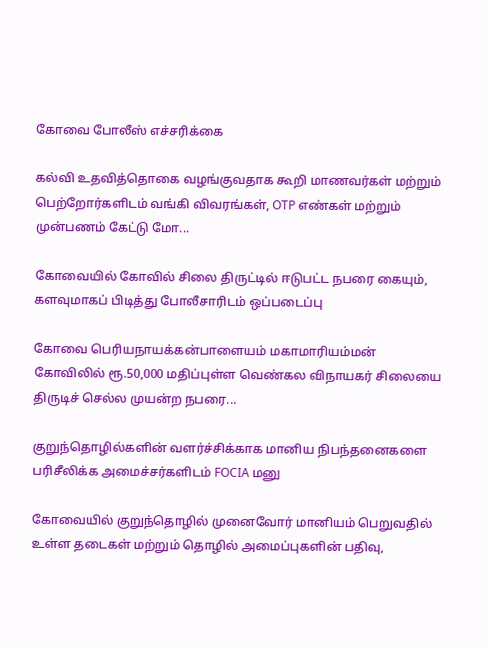கோவை போலீஸ் எச்சரிக்கை

கல்வி உதவித்தொகை வழங்குவதாக கூறி மாணவர்கள் மற்றும் பெற்றோர்களிடம் வங்கி விவரங்கள், OTP எண்கள் மற்றும் முன்பணம் கேட்டு மோ...

கோவையில் கோவில் சிலை திருட்டில் ஈடுபட்ட நபரை கையும், களவுமாகப் பிடித்து போலீசாரிடம் ஒப்படைப்பு

கோவை பெரியநாயக்கன்பாளையம் மகாமாரியம்மன் கோவிலில் ரூ.50,000 மதிப்புள்ள வெண்கல விநாயகர் சிலையை திருடிச் செல்ல முயன்ற நபரை...

குறுந்தொழில்களின் வளர்ச்சிக்காக மானிய நிபந்தனைகளை பரிசீலிக்க அமைச்சர்களிடம் FOCIA மனு

கோவையில் குறுந்தொழில் முனைவோர் மானியம் பெறுவதில் உள்ள தடைகள் மற்றும் தொழில் அமைப்புகளின் பதிவு,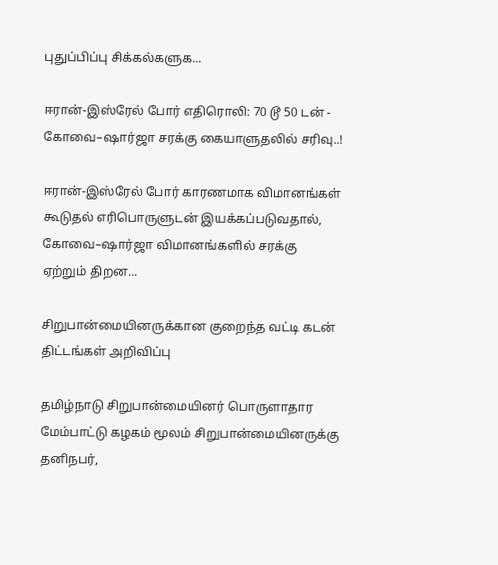புதுப்பிப்பு சிக்கல்களுக...

ஈரான்-இஸ்ரேல் போர் எதிரொலி: 70 டூ 50 டன் - கோவை–ஷார்ஜா சரக்கு கையாளுதலில் சரிவு..!

ஈரான்-இஸ்ரேல் போர் காரணமாக விமானங்கள் கூடுதல் எரிபொருளுடன் இயக்கப்படுவதால், கோவை–ஷார்ஜா விமானங்களில் சரக்கு ஏற்றும் திறன...

சிறுபான்மையினருக்கான குறைந்த வட்டி கடன் திட்டங்கள் அறிவிப்பு

தமிழ்நாடு சிறுபான்மையினர் பொருளாதார மேம்பாட்டு கழகம் மூலம் சிறுபான்மையினருக்கு தனிநபர்,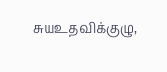சுயஉதவிக்குழு,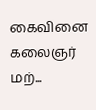கைவினை கலைஞர் மற்...